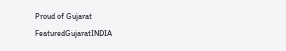Proud of Gujarat
FeaturedGujaratINDIA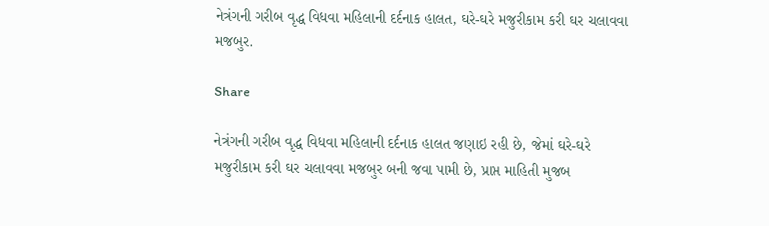નેત્રંગની ગરીબ વૃદ્ધ વિધવા મહિલાની દર્દનાક હાલત, ઘરે-ઘરે મજુરીકામ કરી ઘર ચલાવવા મજબુર.

Share

નેત્રંગની ગરીબ વૃદ્ધ વિધવા મહિલાની દર્દનાક હાલત જણાઇ રહી છે, જેમાં ઘરે-ઘરે મજુરીકામ કરી ઘર ચલાવવા મજબુર બની જવા પામી છે, પ્રાપ્ત માહિતી મુજબ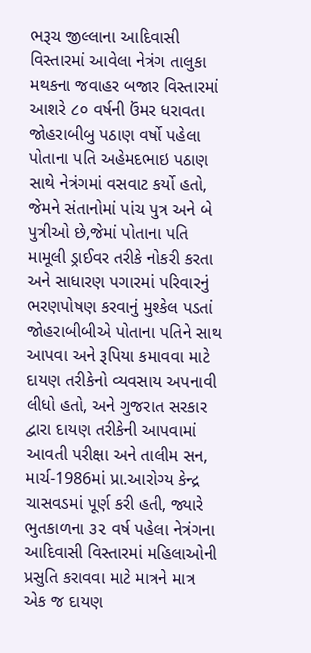ભરૂચ જીલ્લાના આદિવાસી વિસ્તારમાં આવેલા નેત્રંગ તાલુકા મથકના જવાહર બજાર વિસ્તારમાં આશરે ૮૦ વર્ષની ઉંમર ધરાવતા જોહરાબીબુ પઠાણ વર્ષો પહેલા પોતાના પતિ અહેમદભાઇ પઠાણ સાથે નેત્રંગમાં વસવાટ કર્યો હતો, જેમને સંતાનોમાં પાંચ પુત્ર અને બે પુત્રીઓ છે,જેમાં પોતાના પતિ મામૂલી ડ્રાઈવર તરીકે નોકરી કરતા અને સાધારણ પગારમાં પરિવારનું ભરણપોષણ કરવાનું મુશ્કેલ પડતાં જોહરાબીબીએ પોતાના પતિને સાથ આપવા અને રૂપિયા કમાવવા માટે દાયણ તરીકેનો વ્યવસાય અપનાવી લીધો હતો, અને ગુજરાત સરકાર દ્વારા દાયણ તરીકેની આપવામાં આવતી પરીક્ષા અને તાલીમ સન, માર્ચ-1986માં પ્રા.આરોગ્ય કેન્દ્ર ચાસવડમાં પૂર્ણ કરી હતી, જ્યારે ભુતકાળના ૩૨ વર્ષ પહેલા નેત્રંગના આદિવાસી વિસ્તારમાં મહિલાઓની પ્રસુતિ કરાવવા માટે માત્રને માત્ર એક જ દાયણ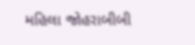મહિલા જોહરાબીબી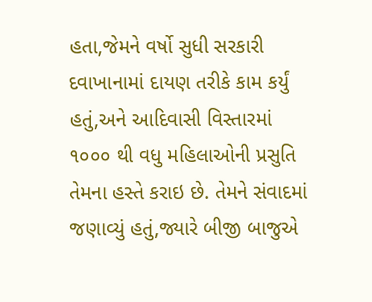હતા,જેમને વર્ષો સુધી સરકારી દવાખાનામાં દાયણ તરીકે કામ કર્યું હતું,અને આદિવાસી વિસ્તારમાં ૧૦૦૦ થી વધુ મહિલાઓની પ્રસુતિ તેમના હસ્તે કરાઇ છે. તેમને સંવાદમાં જણાવ્યું હતું,જ્યારે બીજી બાજુએ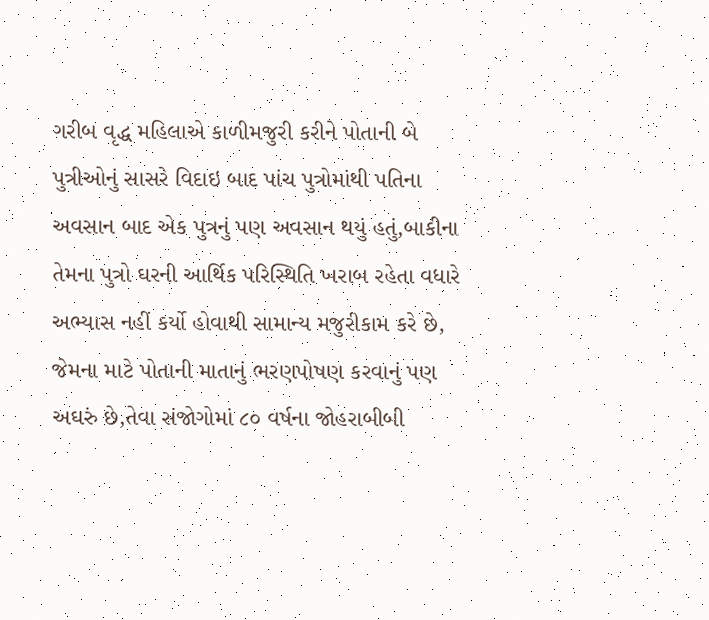ગરીબ વૃદ્ધ મહિલાએ કાળીમજુરી કરીને પોતાની બે પુત્રીઓનું સાસરે વિદાઇ બાદ પાંચ પુત્રોમાંથી પતિના અવસાન બાદ એક પુત્રનું પણ અવસાન થયું હતું,બાકીના તેમના પુત્રો ઘરની આર્થિક પરિસ્થિતિ ખરાબ રહેતા વધારે અભ્યાસ નહીં કર્યો હોવાથી સામાન્ય મજુરીકામ કરે છે, જેમના માટે પોતાની માતાનું ભરણપોષણ કરવાનું પણ અઘરું છે,તેવા સંજોગોમાં ૮૦ વર્ષના જોહરાબીબી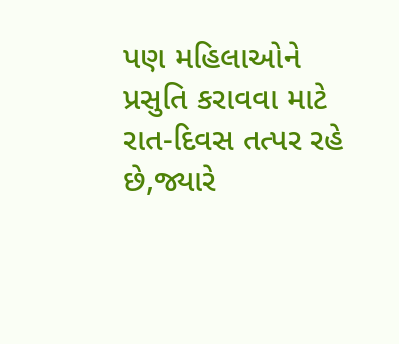પણ મહિલાઓને પ્રસુતિ કરાવવા માટે રાત-દિવસ તત્પર રહે છે,જ્યારે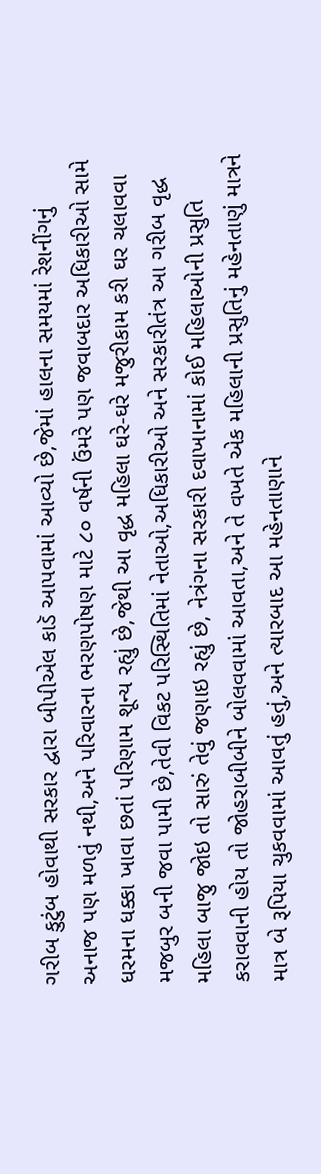ગરીબ કુટુંબ હોવાથી સરકાર દ્વારા બીપીએલ કાડૅ આપવામાં આવ્યો છે,જેમાં હાલના સમયમાં રેશનીંગનું અનાજ પણ મળતું નથી,અને પરિવારના ભરણપોષણ માટે ૮૦ વર્ષની ઉંમરે પણ જવાબદાર અધિકારીઓ સામે ધરમના ધક્કા ખાવા છતાં પરિણામ શૂન્ય રહ્યું છે,જેથી આ વૃદ્ધ મહિલા ઘરે-ઘરે મજુરીકામ કરી ઘર ચલાવવા મજબુર બની જવા પામી છે,તેવી વિકટ પરિસ્થિતિમાં નેતાઓ,અધિકારીઓ અને સરકારીતંત્ર આ ગરીબ વૃદ્ધ મહિલા બાજુ જોઇ તો સારું તેવું જણાઇ રહ્યું છે, નેત્રંગના સરકારી દવાખાનામાં કોઈ મહિલાઓની પ્રસુતિ કરાવવાની હોય તો જોહરાબીબીને બોલવવામાં આવતા,અને તે વખતે એક મહિલાની પ્રસુતિનું મહેનતાણું માત્રને માત્ર બે રૂપિયા ચુકવવામાં આવતું હતું,અને ત્યારબાદ આ મહેનતાણાને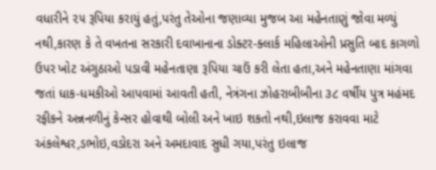વધારીને ૨૫ રૂપિયા કરાયું હતું,પરંતુ તેઓના જણાવ્યા મુજબ આ મહેનતાણું જોવા મળ્યું નથી,કારણ કે તે વખતના સરકારી દવાખાનાના ડોક્ટર-ક્લાર્ક મહિલાઓની પ્રસુતિ બાદ કાગળો ઉપર ખોટ અંગુઠાઓ પડાવી મહેનતાણા રૂપિયા ચાઉં કરી લેતા હતા,અને મહેનતાણા માંગવા જતાં ધાક-ધમકીઓ આપવામાં આવતી હતી, નેત્રંગના ઝોહરાબીબીના ૩૮ વર્ષીય પુત્ર મહંમદ રફીકને અન્નનળીનું કેન્સર હોવાથી બોલી અને ખાઇ શકતો નથી,ઇલાજ કરાવવા માટે અંકલેશ્વર,ડભોઇ,વડોદરા અને અમદાવાદ સુધી ગયા,પરંતુ ઇલાજ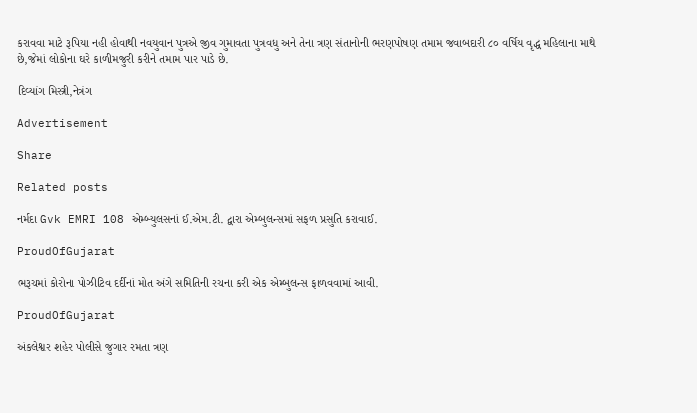કરાવવા માટે રૂપિયા નહી હોવાથી નવયુવાન પુત્રએ જીવ ગુમાવતા પુત્રવધુ અને તેના ત્રણ સંતાનોની ભરણપોષણ તમામ જવાબદારી ૮૦ વર્ષિય વૃદ્ધ મહિલાના માથે છે,જેમાં લોકોના ઘરે કાળીમજુરી કરીને તમામ પાર પાડે છે.

દિવ્યાંગ મિસ્ત્રી,નેત્રંગ

Advertisement

Share

Related posts

નર્મદા Gvk EMRI 108 એમ્બ્યુલસનાં ઈ.એમ.ટી. દ્વારા એમ્બુલન્સમાં સફળ પ્રસુતિ કરાવાઈ.

ProudOfGujarat

ભરૂચમાં કોરોના પોઝીટિવ દર્દીનાં મોત અંગે સમિતિની રચના કરી એક એમ્બુલન્સ ફાળવવામાં આવી.

ProudOfGujarat

અંકલેશ્વર શહેર પોલીસે જુગાર રમતા ત્રણ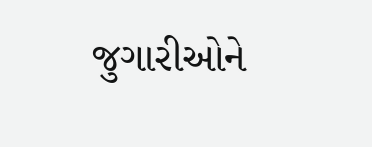જુગારીઓને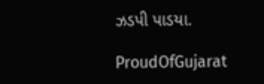ઝડપી પાડયા.

ProudOfGujarat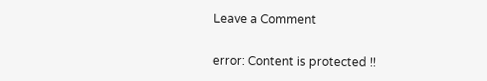Leave a Comment

error: Content is protected !!